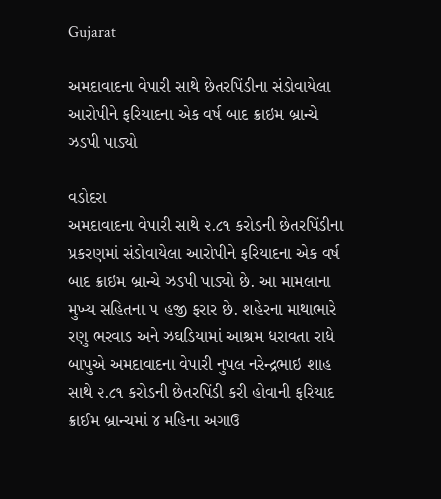Gujarat

અમદાવાદના વેપારી સાથે છેતરપિંડીના સંડોવાયેલા આરોપીને ફરિયાદના એક વર્ષ બાદ ક્રાઇમ બ્રાન્ચે ઝડપી પાડ્યો

વડોદરા
અમદાવાદના વેપારી સાથે ૨.૮૧ કરોડની છેતરપિંડીના પ્રકરણમાં સંડોવાયેલા આરોપીને ફરિયાદના એક વર્ષ બાદ ક્રાઇમ બ્રાન્ચે ઝડપી પાડ્યો છે. આ મામલાના મુખ્ય સહિતના ૫ હજી ફરાર છે. શહેરના માથાભારે રણુ ભરવાડ અને ઝઘડિયામાં આશ્રમ ધરાવતા રાધે બાપુએ અમદાવાદના વેપારી નુપલ નરેન્દ્રભાઇ શાહ સાથે ૨.૮૧ કરોડની છેતરપિંડી કરી હોવાની ફરિયાદ ક્રાઈમ બ્રાન્ચમાં ૪ મહિના અગાઉ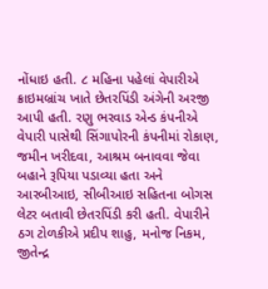નોંધાઇ હતી. ૮ મહિના પહેલાં વેપારીએ ક્રાઇમબ્રાંચ ખાતે છેતરપિંડી અંગેની અરજી આપી હતી. રણુ ભરવાડ એન્ડ કંપનીએ વેપારી પાસેથી સિંગાપોરની કંપનીમાં રોકાણ, જમીન ખરીદવા, આશ્રમ બનાવવા જેવા બહાને રૂપિયા પડાવ્યા હતા અને આરબીઆઇ, સીબીઆઇ સહિતના બોગસ લેટર બતાવી છેતરપિંડી કરી હતી. વેપારીને ઠગ ટોળકીએ પ્રદીપ શાહુ, મનોજ નિકમ, જીતેન્દ્ર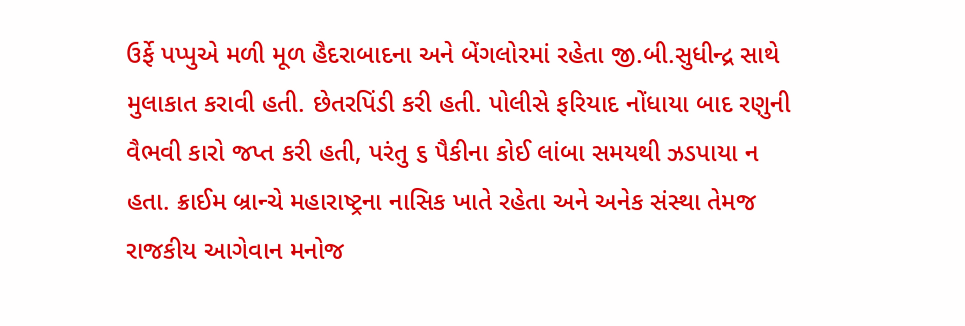ઉર્ફે પપ્પુએ મળી મૂળ હૈદરાબાદના અને બેંગલોરમાં રહેતા જી.બી.સુધીન્દ્ર સાથે મુલાકાત કરાવી હતી. છેતરપિંડી કરી હતી. પોલીસે ફરિયાદ નોંધાયા બાદ રણુની વૈભવી કારો જપ્ત કરી હતી, પરંતુ ૬ પૈકીના કોઈ લાંબા સમયથી ઝડપાયા ન હતા. ક્રાઈમ બ્રાન્ચે મહારાષ્ટ્રના નાસિક ખાતે રહેતા અને અનેક સંસ્થા તેમજ રાજકીય આગેવાન મનોજ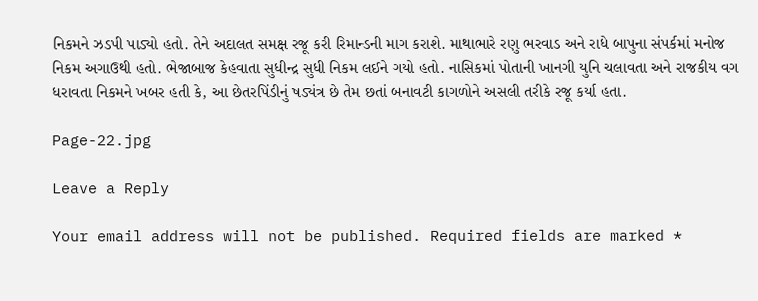નિકમને ઝડપી પાડ્યો હતો. તેને અદાલત સમક્ષ રજૂ કરી રિમાન્ડની માગ કરાશે. માથાભારે રણુ ભરવાડ અને રાધે બાપુના સંપર્કમાં મનોજ નિકમ અગાઉથી હતો. ભેજાબાજ કેહવાતા સુધીન્દ્ર સુધી નિકમ લઈને ગયો હતો. નાસિકમાં પોતાની ખાનગી યુનિ ચલાવતા અને રાજકીય વગ ધરાવતા નિકમને ખબર હતી કે, આ છેતરપિંડીનું ષડ્યંત્ર છે તેમ છતાં બનાવટી કાગળોને અસલી તરીકે રજૂ કર્યા હતા.

Page-22.jpg

Leave a Reply

Your email address will not be published. Required fields are marked *